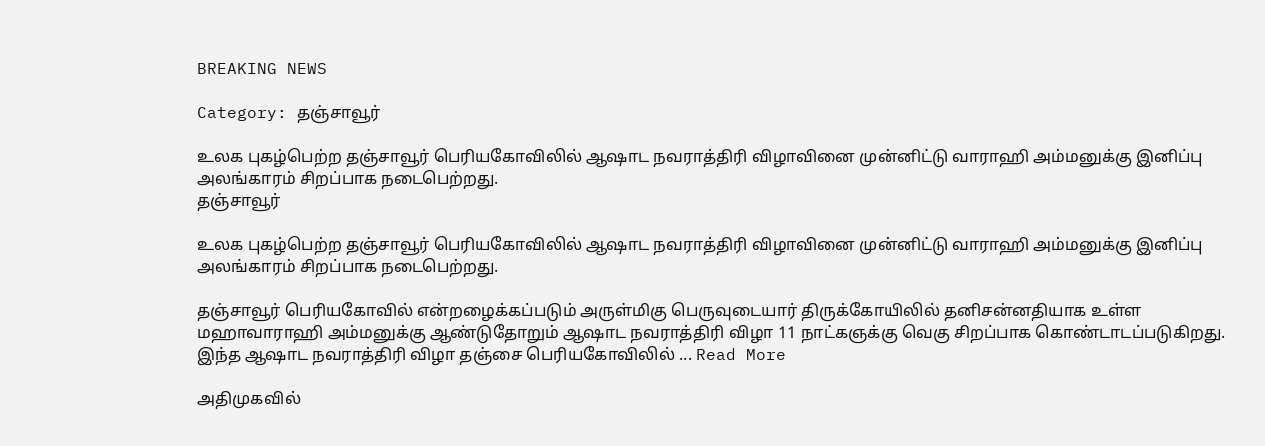BREAKING NEWS

Category: தஞ்சாவூர்

உலக புகழ்பெற்ற தஞ்சாவூர் பெரியகோவிலில் ஆஷாட நவராத்திரி விழாவினை முன்னிட்டு வாராஹி அம்மனுக்கு இனிப்பு அலங்காரம் சிறப்பாக நடைபெற்றது.
தஞ்சாவூர்

உலக புகழ்பெற்ற தஞ்சாவூர் பெரியகோவிலில் ஆஷாட நவராத்திரி விழாவினை முன்னிட்டு வாராஹி அம்மனுக்கு இனிப்பு அலங்காரம் சிறப்பாக நடைபெற்றது.

தஞ்சாவூர் பெரியகோவில் என்றழைக்கப்படும் அருள்மிகு பெருவுடையார் திருக்கோயிலில் தனிசன்னதியாக உள்ள மஹாவாராஹி அம்மனுக்கு ஆண்டுதோறும் ஆஷாட நவராத்திரி விழா 11 நாட்கஞக்கு வெகு சிறப்பாக கொண்டாடப்படுகிறது. இந்த ஆஷாட நவராத்திரி விழா தஞ்சை பெரியகோவிலில் ... Read More

அதிமுகவில்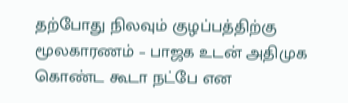தற்போது நிலவும் குழப்பத்திற்கு மூலகாரணம் – பாஜக உடன் அதிமுக கொண்ட கூடா நட்பே என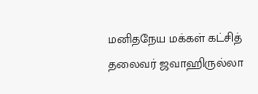மனிதநேய மக்கள் கட்சித் தலைவர் ஜவாஹிருல்லா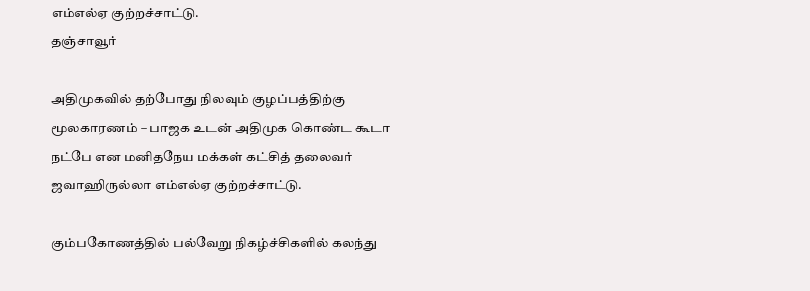எம்எல்ஏ குற்றச்சாட்டு.
தஞ்சாவூர்

அதிமுகவில் தற்போது நிலவும் குழப்பத்திற்கு மூலகாரணம் – பாஜக உடன் அதிமுக கொண்ட கூடா நட்பே என மனிதநேய மக்கள் கட்சித் தலைவர் ஜவாஹிருல்லா எம்எல்ஏ குற்றச்சாட்டு.

கும்பகோணத்தில் பல்வேறு நிகழ்ச்சிகளில் கலந்து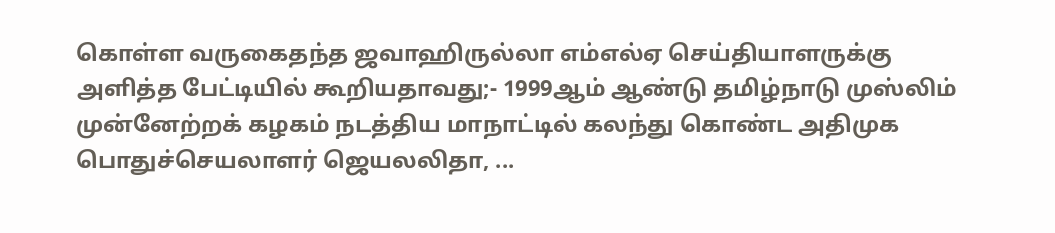கொள்ள வருகைதந்த ஜவாஹிருல்லா எம்எல்ஏ செய்தியாளருக்கு அளித்த பேட்டியில் கூறியதாவது;- 1999ஆம் ஆண்டு தமிழ்நாடு முஸ்லிம் முன்னேற்றக் கழகம் நடத்திய மாநாட்டில் கலந்து கொண்ட அதிமுக பொதுச்செயலாளர் ஜெயலலிதா, ...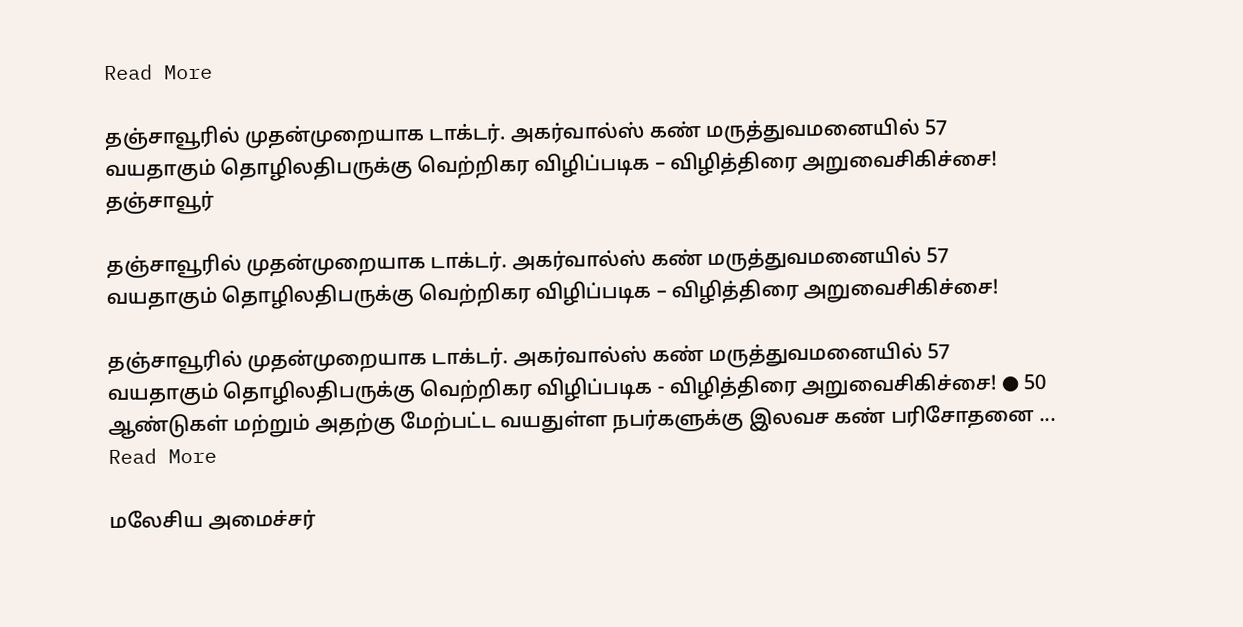Read More

தஞ்சாவூரில் முதன்முறையாக டாக்டர். அகர்வால்ஸ் கண் மருத்துவமனையில் 57 வயதாகும் தொழிலதிபருக்கு வெற்றிகர விழிப்படிக – விழித்திரை அறுவைசிகிச்சை!
தஞ்சாவூர்

தஞ்சாவூரில் முதன்முறையாக டாக்டர். அகர்வால்ஸ் கண் மருத்துவமனையில் 57 வயதாகும் தொழிலதிபருக்கு வெற்றிகர விழிப்படிக – விழித்திரை அறுவைசிகிச்சை!

தஞ்சாவூரில் முதன்முறையாக டாக்டர். அகர்வால்ஸ் கண் மருத்துவமனையில் 57 வயதாகும் தொழிலதிபருக்கு வெற்றிகர விழிப்படிக - விழித்திரை அறுவைசிகிச்சை! ● 50 ஆண்டுகள் மற்றும் அதற்கு மேற்பட்ட வயதுள்ள நபர்களுக்கு இலவச கண் பரிசோதனை ... Read More

மலேசிய அமைச்சர்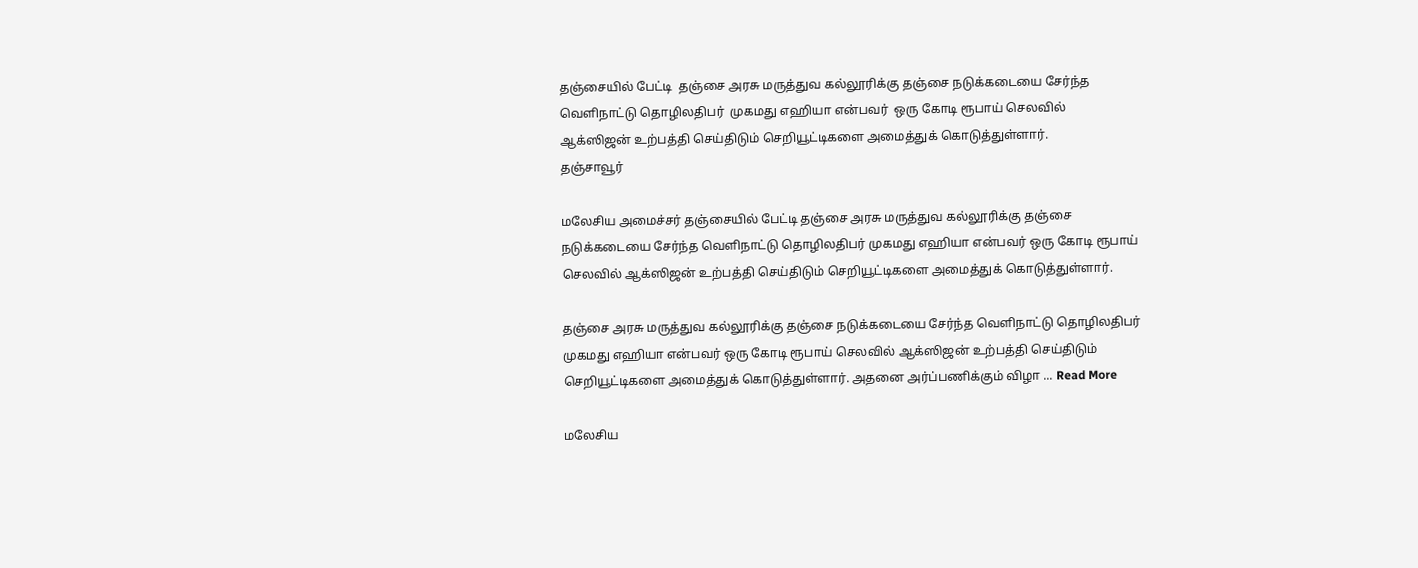தஞ்சையில் பேட்டி  தஞ்சை அரசு மருத்துவ கல்லூரிக்கு தஞ்சை நடுக்கடையை சேர்ந்த வெளிநாட்டு தொழிலதிபர்  முகமது எஹியா என்பவர்  ஒரு கோடி ரூபாய் செலவில் ஆக்ஸிஜன் உற்பத்தி செய்திடும் செறியூட்டிகளை அமைத்துக் கொடுத்துள்ளார்.
தஞ்சாவூர்

மலேசிய அமைச்சர் தஞ்சையில் பேட்டி தஞ்சை அரசு மருத்துவ கல்லூரிக்கு தஞ்சை நடுக்கடையை சேர்ந்த வெளிநாட்டு தொழிலதிபர் முகமது எஹியா என்பவர் ஒரு கோடி ரூபாய் செலவில் ஆக்ஸிஜன் உற்பத்தி செய்திடும் செறியூட்டிகளை அமைத்துக் கொடுத்துள்ளார்.

தஞ்சை அரசு மருத்துவ கல்லூரிக்கு தஞ்சை நடுக்கடையை சேர்ந்த வெளிநாட்டு தொழிலதிபர் முகமது எஹியா என்பவர் ஒரு கோடி ரூபாய் செலவில் ஆக்ஸிஜன் உற்பத்தி செய்திடும் செறியூட்டிகளை அமைத்துக் கொடுத்துள்ளார். அதனை அர்ப்பணிக்கும் விழா ... Read More

மலேசிய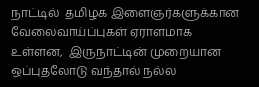நாட்டில்  தமிழக இளைஞர்களுக்கான  வேலைவாய்ப்புகள் ஏராளமாக உள்ளன,  இருநாட்டின் முறையான ஒப்புதலோடு வந்தால் நல்ல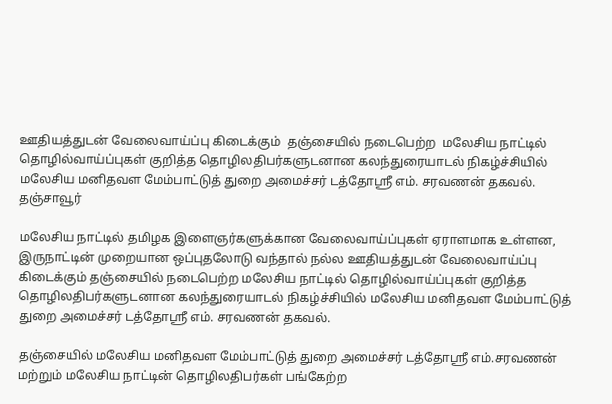ஊதியத்துடன் வேலைவாய்ப்பு கிடைக்கும்  தஞ்சையில் நடைபெற்ற  மலேசிய நாட்டில் தொழில்வாய்ப்புகள் குறித்த தொழிலதிபர்களுடனான கலந்துரையாடல் நிகழ்ச்சியில் மலேசிய மனிதவள மேம்பாட்டுத் துறை அமைச்சர் டத்தோஸ்ரீ எம். சரவணன் தகவல்.
தஞ்சாவூர்

மலேசிய நாட்டில் தமிழக இளைஞர்களுக்கான வேலைவாய்ப்புகள் ஏராளமாக உள்ளன, இருநாட்டின் முறையான ஒப்புதலோடு வந்தால் நல்ல ஊதியத்துடன் வேலைவாய்ப்பு கிடைக்கும் தஞ்சையில் நடைபெற்ற மலேசிய நாட்டில் தொழில்வாய்ப்புகள் குறித்த தொழிலதிபர்களுடனான கலந்துரையாடல் நிகழ்ச்சியில் மலேசிய மனிதவள மேம்பாட்டுத் துறை அமைச்சர் டத்தோஸ்ரீ எம். சரவணன் தகவல்.

தஞ்சையில் மலேசிய மனிதவள மேம்பாட்டுத் துறை அமைச்சர் டத்தோஸ்ரீ எம்.சரவணன் மற்றும் மலேசிய நாட்டின் தொழிலதிபர்கள் பங்கேற்ற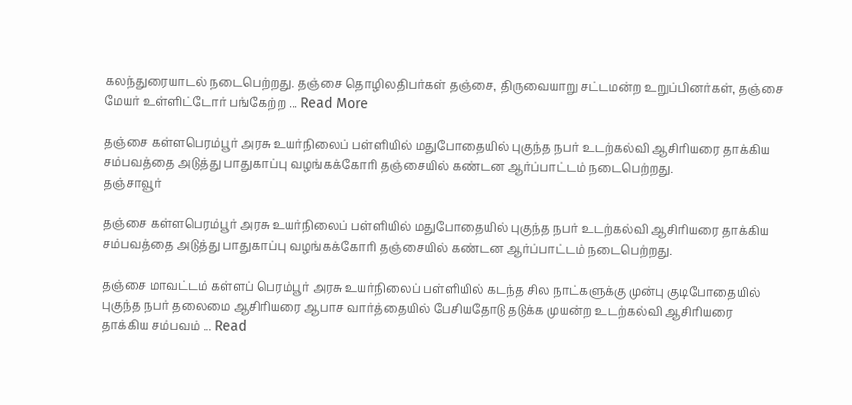கலந்துரையாடல் நடைபெற்றது. தஞ்சை தொழிலதிபர்கள் தஞ்சை, திருவையாறு சட்டமன்ற உறுப்பினர்கள், தஞ்சை மேயர் உள்ளிட்டோர் பங்கேற்ற ... Read More

தஞ்சை கள்ளபெரம்பூர் அரசு உயர்நிலைப் பள்ளியில் மதுபோதையில் புகுந்த நபர் உடற்கல்வி ஆசிரியரை தாக்கிய சம்பவத்தை அடுத்து பாதுகாப்பு வழங்கக்கோரி தஞ்சையில் கண்டன ஆர்ப்பாட்டம் நடைபெற்றது.
தஞ்சாவூர்

தஞ்சை கள்ளபெரம்பூர் அரசு உயர்நிலைப் பள்ளியில் மதுபோதையில் புகுந்த நபர் உடற்கல்வி ஆசிரியரை தாக்கிய சம்பவத்தை அடுத்து பாதுகாப்பு வழங்கக்கோரி தஞ்சையில் கண்டன ஆர்ப்பாட்டம் நடைபெற்றது.

தஞ்சை மாவட்டம் கள்ளப் பெரம்பூர் அரசு உயர்நிலைப் பள்ளியில் கடந்த சில நாட்களுக்கு முன்பு குடிபோதையில் புகுந்த நபர் தலைமை ஆசிரியரை ஆபாச வார்த்தையில் பேசியதோடு தடுக்க முயன்ற உடற்கல்வி ஆசிரியரை தாக்கிய சம்பவம் ... Read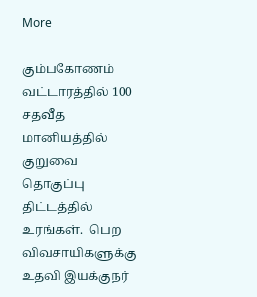More

கும்பகோணம் வட்டாரத்தில் 100  சதவீத மானியத்தில் குறுவை தொகுப்பு திட்டத்தில் உரங்கள்.  பெற விவசாயிகளுக்கு உதவி இயக்குநர்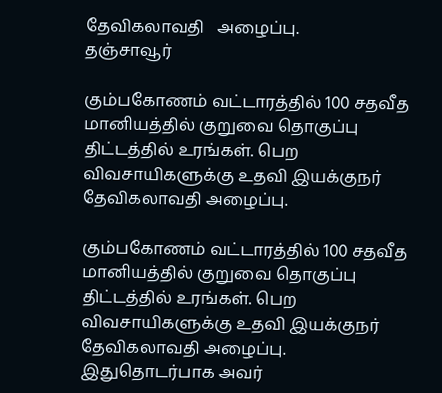தேவிகலாவதி   அழைப்பு.
தஞ்சாவூர்

கும்பகோணம் வட்டாரத்தில் 100 சதவீத மானியத்தில் குறுவை தொகுப்பு திட்டத்தில் உரங்கள். பெற விவசாயிகளுக்கு உதவி இயக்குநர் தேவிகலாவதி அழைப்பு.

கும்பகோணம் வட்டாரத்தில் 100 சதவீத மானியத்தில் குறுவை தொகுப்பு திட்டத்தில் உரங்கள். பெற விவசாயிகளுக்கு உதவி இயக்குநர் தேவிகலாவதி அழைப்பு. இதுதொடர்பாக அவர்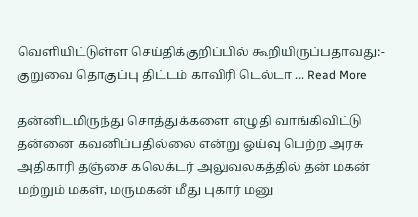வெளியிட்டுள்ள செய்திக்குறிப்பில் கூறியிருப்பதாவது:- குறுவை தொகுப்பு திட்டம் காவிரி டெல்டா ... Read More

தன்னிடமிருந்து சொத்துக்களை எழுதி வாங்கிவிட்டு தன்னை கவனிப்பதில்லை என்று ஓய்வு பெற்ற அரசு அதிகாரி தஞ்சை கலெக்டர் அலுவலகத்தில் தன் மகன் மற்றும் மகள், மருமகன் மீது புகார் மனு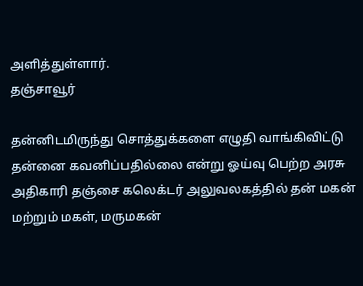அளித்துள்ளார்.
தஞ்சாவூர்

தன்னிடமிருந்து சொத்துக்களை எழுதி வாங்கிவிட்டு தன்னை கவனிப்பதில்லை என்று ஓய்வு பெற்ற அரசு அதிகாரி தஞ்சை கலெக்டர் அலுவலகத்தில் தன் மகன் மற்றும் மகள், மருமகன்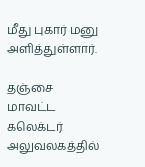மீது புகார் மனு அளித்துள்ளார்.

தஞ்சை மாவட்ட கலெக்டர் அலுவலகத்தில்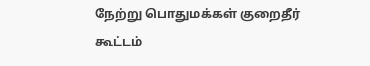நேற்று பொதுமக்கள் குறைதீர் கூட்டம்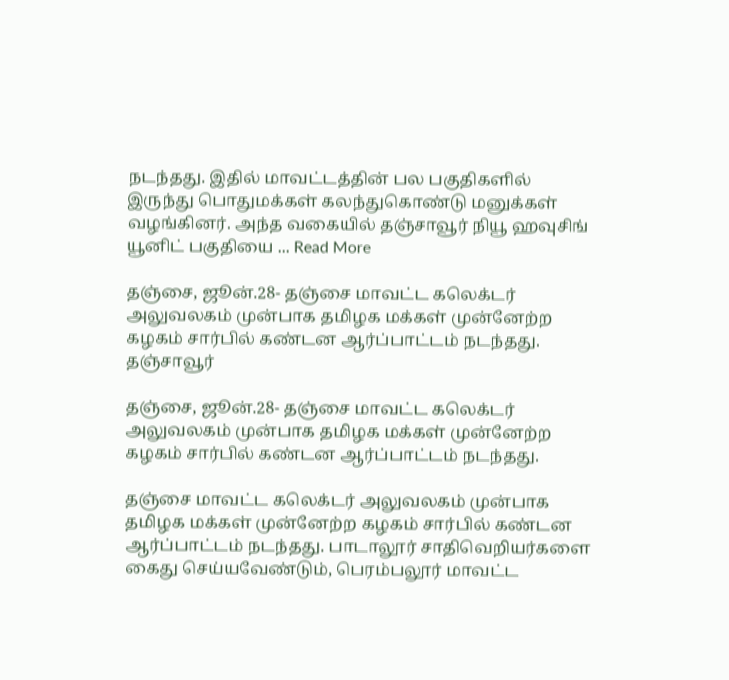நடந்தது. இதில் மாவட்டத்தின் பல பகுதிகளில் இருந்து பொதுமக்கள் கலந்துகொண்டு மனுக்கள் வழங்கினர். அந்த வகையில் தஞ்சாவூர் நியூ ஹவுசிங் யூனிட் பகுதியை ... Read More

தஞ்சை, ஜூன்.28- தஞ்சை மாவட்ட கலெக்டர் அலுவலகம் முன்பாக தமிழக மக்கள் முன்னேற்ற கழகம் சார்பில் கண்டன ஆர்ப்பாட்டம் நடந்தது.
தஞ்சாவூர்

தஞ்சை, ஜூன்.28- தஞ்சை மாவட்ட கலெக்டர் அலுவலகம் முன்பாக தமிழக மக்கள் முன்னேற்ற கழகம் சார்பில் கண்டன ஆர்ப்பாட்டம் நடந்தது.

தஞ்சை மாவட்ட கலெக்டர் அலுவலகம் முன்பாக தமிழக மக்கள் முன்னேற்ற கழகம் சார்பில் கண்டன ஆர்ப்பாட்டம் நடந்தது. பாடாலூர் சாதிவெறியர்களை கைது செய்யவேண்டும், பெரம்பலூர் மாவட்ட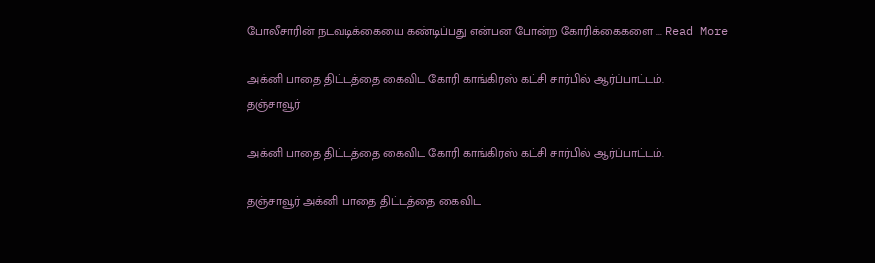போலீசாரின் நடவடிக்கையை கண்டிப்பது என்பன போன்ற கோரிக்கைகளை ... Read More

அக்னி பாதை திட்டத்தை கைவிட கோரி காங்கிரஸ் கட்சி சார்பில் ஆர்ப்பாட்டம்.
தஞ்சாவூர்

அக்னி பாதை திட்டத்தை கைவிட கோரி காங்கிரஸ் கட்சி சார்பில் ஆர்ப்பாட்டம்.

தஞ்சாவூர் அக்னி பாதை திட்டத்தை கைவிட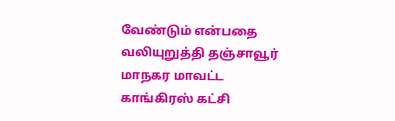வேண்டும் என்பதை வலியுறுத்தி தஞ்சாவூர் மாநகர மாவட்ட காங்கிரஸ் கட்சி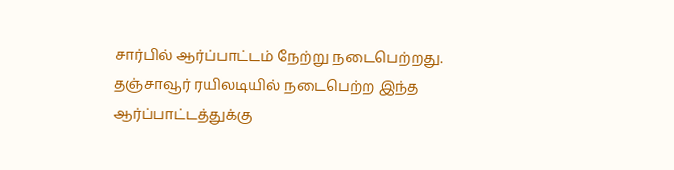சார்பில் ஆர்ப்பாட்டம் நேற்று நடைபெற்றது. தஞ்சாவூர் ரயிலடியில் நடைபெற்ற இந்த ஆர்ப்பாட்டத்துக்கு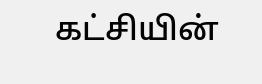கட்சியின்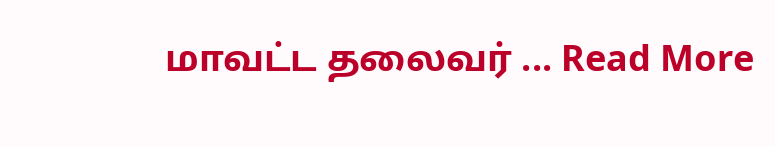மாவட்ட தலைவர் ... Read More